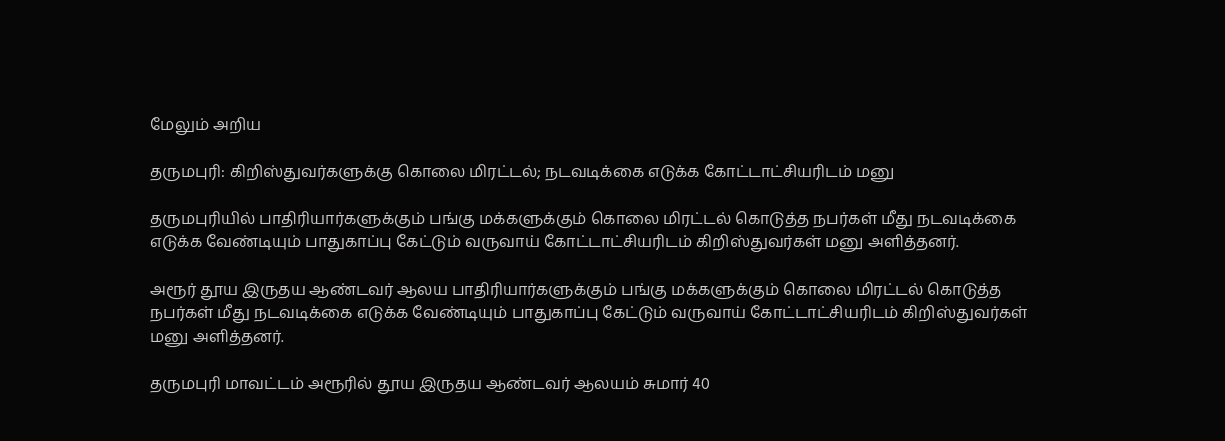மேலும் அறிய

தருமபுரி: கிறிஸ்துவர்களுக்கு கொலை மிரட்டல்; நடவடிக்கை எடுக்க கோட்டாட்சியரிடம் மனு

தருமபுரியில் பாதிரியார்களுக்கும் பங்கு மக்களுக்கும் கொலை மிரட்டல் கொடுத்த நபர்கள் மீது நடவடிக்கை எடுக்க வேண்டியும் பாதுகாப்பு கேட்டும் வருவாய் கோட்டாட்சியரிடம் கிறிஸ்துவர்கள் மனு அளித்தனர்.

அரூர் தூய இருதய ஆண்டவர் ஆலய பாதிரியார்களுக்கும் பங்கு மக்களுக்கும் கொலை மிரட்டல் கொடுத்த நபர்கள் மீது நடவடிக்கை எடுக்க வேண்டியும் பாதுகாப்பு கேட்டும் வருவாய் கோட்டாட்சியரிடம் கிறிஸ்துவர்கள் மனு அளித்தனர்.

தருமபுரி மாவட்டம் அரூரில் தூய இருதய ஆண்டவர் ஆலயம் சுமார் 40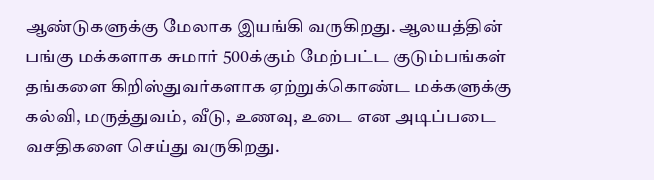ஆண்டுகளுக்கு மேலாக இயங்கி வருகிறது. ஆலயத்தின் பங்கு மக்களாக சுமார் 500க்கும் மேற்பட்ட குடும்பங்கள் தங்களை கிறிஸ்துவர்களாக ஏற்றுக்கொண்ட மக்களுக்கு கல்வி, மருத்துவம், வீடு, உணவு, உடை என அடிப்படை வசதிகளை செய்து வருகிறது.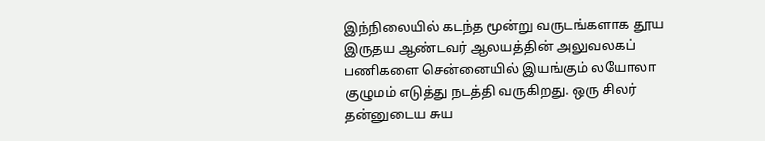இந்நிலையில் கடந்த மூன்று வருடங்களாக தூய இருதய ஆண்டவர் ஆலயத்தின் அலுவலகப் பணிகளை சென்னையில் இயங்கும் லயோலா குழுமம் எடுத்து நடத்தி வருகிறது. ஒரு சிலர் தன்னுடைய சுய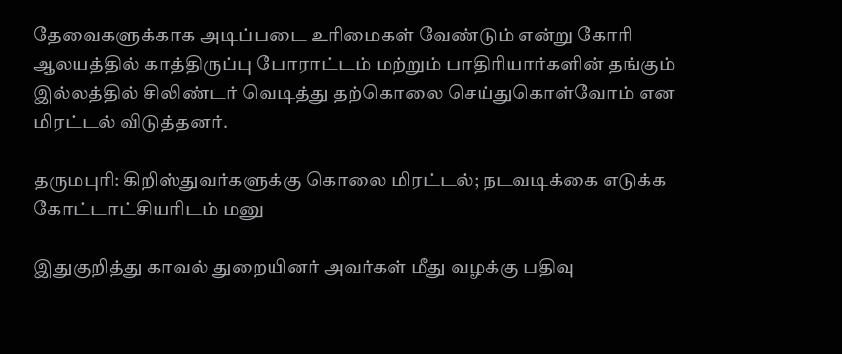தேவைகளுக்காக அடிப்படை உரிமைகள் வேண்டும் என்று கோரி ஆலயத்தில் காத்திருப்பு போராட்டம் மற்றும் பாதிரியார்களின் தங்கும் இல்லத்தில் சிலிண்டர் வெடித்து தற்கொலை செய்துகொள்வோம் என மிரட்டல் விடுத்தனர்.

தருமபுரி: கிறிஸ்துவர்களுக்கு கொலை மிரட்டல்; நடவடிக்கை எடுக்க கோட்டாட்சியரிடம் மனு

இதுகுறித்து காவல் துறையினர் அவர்கள் மீது வழக்கு பதிவு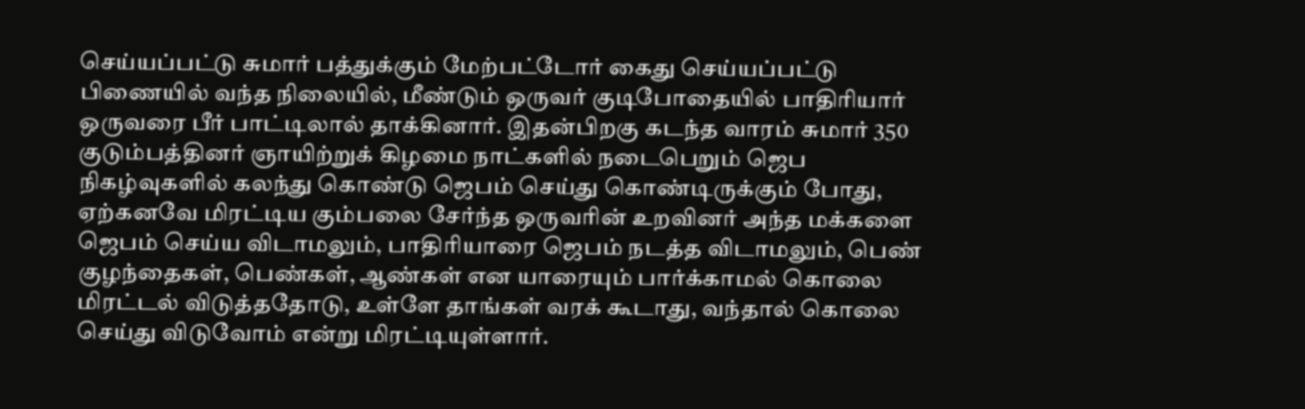செய்யப்பட்டு சுமார் பத்துக்கும் மேற்பட்டோர் கைது செய்யப்பட்டு பிணையில் வந்த நிலையில், மீண்டும் ஒருவர் குடிபோதையில் பாதிரியார் ஒருவரை பீர் பாட்டிலால் தாக்கினார். இதன்பிறகு கடந்த வாரம் சுமார் 350 குடும்பத்தினர் ஞாயிற்றுக் கிழமை நாட்களில் நடைபெறும் ஜெப நிகழ்வுகளில் கலந்து கொண்டு ஜெபம் செய்து கொண்டிருக்கும் போது, ஏற்கனவே மிரட்டிய கும்பலை சேர்ந்த ஒருவரின் உறவினர் அந்த மக்களை ஜெபம் செய்ய விடாமலும், பாதிரியாரை ஜெபம் நடத்த விடாமலும், பெண் குழந்தைகள், பெண்கள், ஆண்கள் என யாரையும் பார்க்காமல் கொலை மிரட்டல் விடுத்ததோடு, உள்ளே தாங்கள் வரக் கூடாது, வந்தால் கொலை செய்து விடுவோம் என்று மிரட்டியுள்ளார்.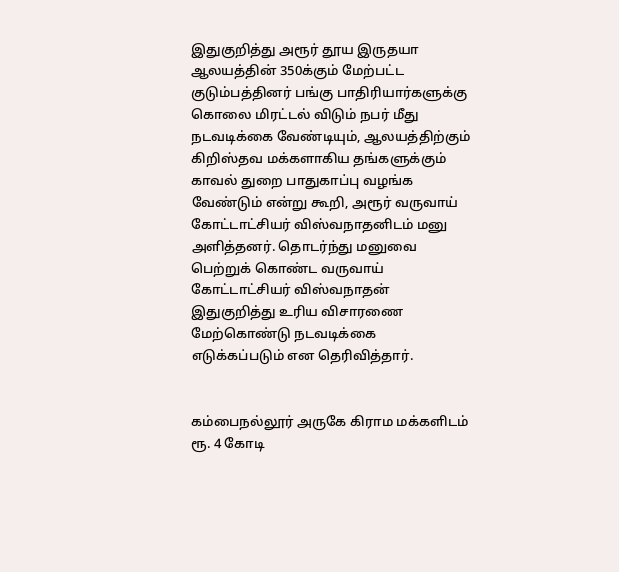இதுகுறித்து அரூர் தூய இருதயா ஆலயத்தின் 350க்கும் மேற்பட்ட குடும்பத்தினர் பங்கு பாதிரியார்களுக்கு கொலை மிரட்டல் விடும் நபர் மீது நடவடிக்கை வேண்டியும், ஆலயத்திற்கும் கிறிஸ்தவ மக்களாகிய தங்களுக்கும் காவல் துறை பாதுகாப்பு வழங்க வேண்டும் என்று கூறி, அரூர் வருவாய் கோட்டாட்சியர் விஸ்வநாதனிடம் மனு அளித்தனர். தொடர்ந்து மனுவை பெற்றுக் கொண்ட வருவாய் கோட்டாட்சியர் விஸ்வநாதன் இதுகுறித்து உரிய விசாரணை மேற்கொண்டு நடவடிக்கை எடுக்கப்படும் என தெரிவித்தார்.


கம்பைநல்லூர் அருகே கிராம மக்களிடம் ரூ. 4 கோடி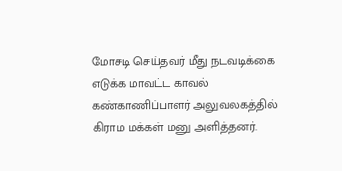மோசடி செய்தவர் மீது நடவடிக்கை எடுக்க மாவட்ட காவல் கண்காணிப்பாளர் அலுவலகத்தில் கிராம மக்கள் மனு அளித்தனர்.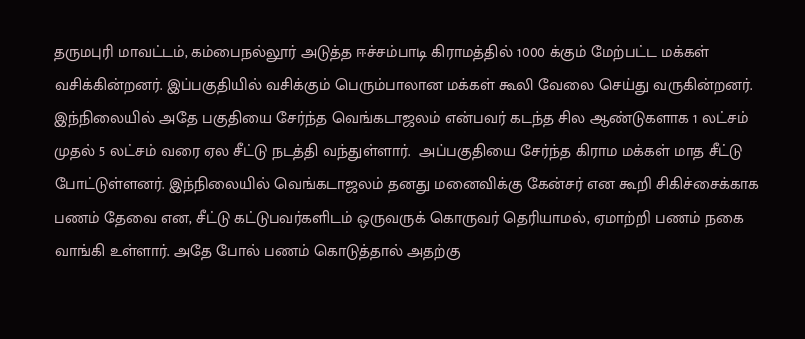தருமபுரி மாவட்டம், கம்பைநல்லூர் அடுத்த ஈச்சம்பாடி கிராமத்தில் 1000 க்கும் மேற்பட்ட மக்கள் வசிக்கின்றனர். இப்பகுதியில் வசிக்கும் பெரும்பாலான மக்கள் கூலி வேலை செய்து வருகின்றனர். இந்நிலையில் அதே பகுதியை சேர்ந்த வெங்கடாஜலம் என்பவர் கடந்த சில ஆண்டுகளாக 1 லட்சம் முதல் 5 லட்சம் வரை ஏல சீட்டு நடத்தி வந்துள்ளார்.  அப்பகுதியை சேர்ந்த கிராம மக்கள் மாத சீட்டு போட்டுள்ளனர். இந்நிலையில் வெங்கடாஜலம் தனது மனைவிக்கு கேன்சர் என கூறி சிகிச்சைக்காக பணம் தேவை என, சீட்டு கட்டுபவர்களிடம் ஒருவருக் கொருவர் தெரியாமல், ஏமாற்றி பணம் நகை வாங்கி உள்ளார். அதே போல் பணம் கொடுத்தால் அதற்கு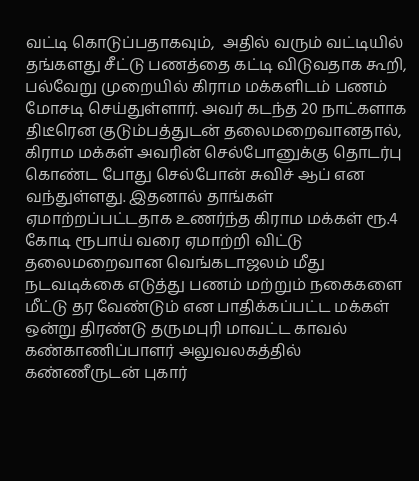வட்டி கொடுப்பதாகவும்,  அதில் வரும் வட்டியில் தங்களது சீட்டு பணத்தை கட்டி விடுவதாக கூறி, பல்வேறு முறையில் கிராம மக்களிடம் பணம் மோசடி செய்துள்ளார். அவர் கடந்த 20 நாட்களாக திடீரென குடும்பத்துடன் தலைமறைவானதால், கிராம மக்கள் அவரின் செல்போனுக்கு தொடர்பு கொண்ட போது செல்போன் சுவிச் ஆப் என வந்துள்ளது. இதனால் தாங்கள் ஏமாற்றப்பட்டதாக உணர்ந்த கிராம மக்கள் ரூ.4 கோடி ரூபாய் வரை ஏமாற்றி விட்டு தலைமறைவான வெங்கடாஜலம் மீது நடவடிக்கை எடுத்து பணம் மற்றும் நகைகளை மீட்டு தர வேண்டும் என பாதிக்கப்பட்ட மக்கள் ஒன்று திரண்டு தருமபுரி மாவட்ட காவல் கண்காணிப்பாளர் அலுவலகத்தில் கண்ணீருடன் புகார்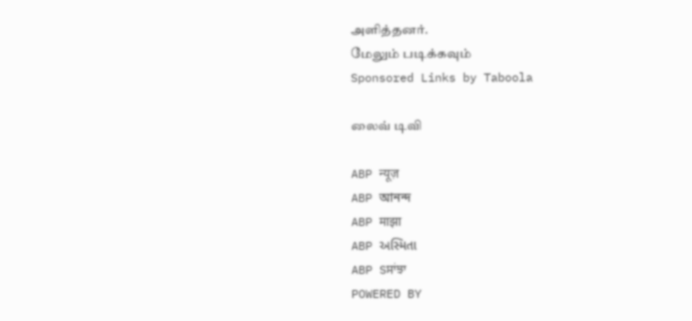அளித்தனர்.
மேலும் படிக்கவும்
Sponsored Links by Taboola

லைவ் டிவி

ABP न्यूज़
ABP আনন্দ
ABP माझा
ABP અસ્મિતા
ABP Sਸਾਂਝਾ
POWERED BY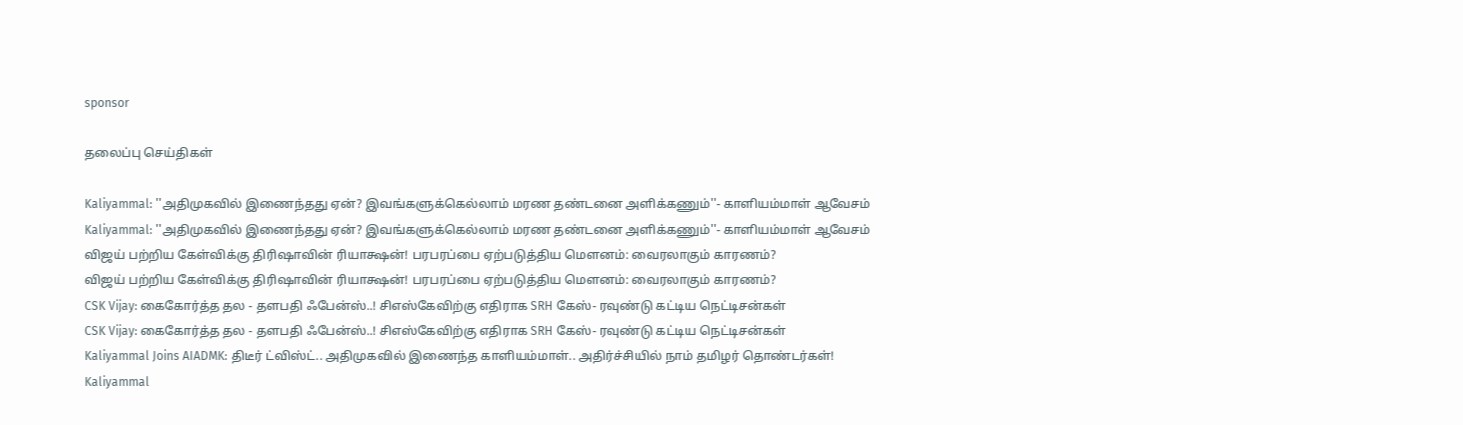sponsor

தலைப்பு செய்திகள்

Kaliyammal: ''அதிமுகவில் இணைந்தது ஏன்? இவங்களுக்கெல்லாம் மரண தண்டனை அளிக்கணும்''- காளியம்மாள் ஆவேசம்
Kaliyammal: ''அதிமுகவில் இணைந்தது ஏன்? இவங்களுக்கெல்லாம் மரண தண்டனை அளிக்கணும்''- காளியம்மாள் ஆவேசம்
விஜய் பற்றிய கேள்விக்கு திரிஷாவின் ரியாக்ஷன்! பரபரப்பை ஏற்படுத்திய மௌனம்: வைரலாகும் காரணம்?
விஜய் பற்றிய கேள்விக்கு திரிஷாவின் ரியாக்ஷன்! பரபரப்பை ஏற்படுத்திய மௌனம்: வைரலாகும் காரணம்?
CSK Vijay: கைகோர்த்த தல - தளபதி ஃபேன்ஸ்..! சிஎஸ்கேவிற்கு எதிராக SRH கேஸ்- ரவுண்டு கட்டிய நெட்டிசன்கள்
CSK Vijay: கைகோர்த்த தல - தளபதி ஃபேன்ஸ்..! சிஎஸ்கேவிற்கு எதிராக SRH கேஸ்- ரவுண்டு கட்டிய நெட்டிசன்கள்
Kaliyammal Joins AIADMK: திடீர் ட்விஸ்ட்.. அதிமுகவில் இணைந்த காளியம்மாள்.. அதிர்ச்சியில் நாம் தமிழர் தொண்டர்கள்!
Kaliyammal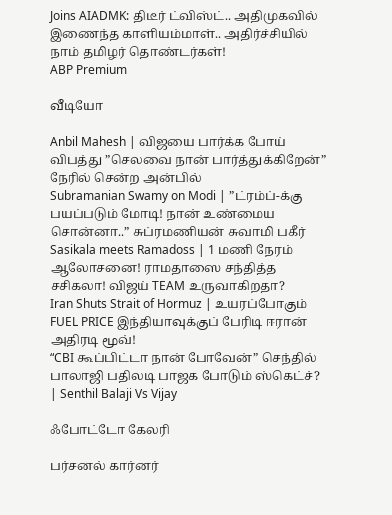Joins AIADMK: திடீர் ட்விஸ்ட்.. அதிமுகவில் இணைந்த காளியம்மாள்.. அதிர்ச்சியில் நாம் தமிழர் தொண்டர்கள்!
ABP Premium

வீடியோ

Anbil Mahesh | விஜயை பார்க்க போய் விபத்து ”செலவை நான் பார்த்துக்கிறேன்” நேரில் சென்ற அன்பில்
Subramanian Swamy on Modi | ”ட்ரம்ப்-க்கு பயப்படும் மோடி! நான் உண்மைய சொன்னா..” சுப்ரமணியன் சுவாமி பகீர்
Sasikala meets Ramadoss | 1 மணி நேரம் ஆலோசனை! ராமதாஸை சந்தித்த சசிகலா! விஜய் TEAM உருவாகிறதா?
Iran Shuts Strait of Hormuz | உயரப்போகும் FUEL PRICE இந்தியாவுக்குப் பேரிடி ஈரான் அதிரடி மூவ்!
“CBI கூப்பிட்டா நான் போவேன்” செந்தில் பாலாஜி பதிலடி பாஜக போடும் ஸ்கெட்ச்? | Senthil Balaji Vs Vijay

ஃபோட்டோ கேலரி

பர்சனல் கார்னர்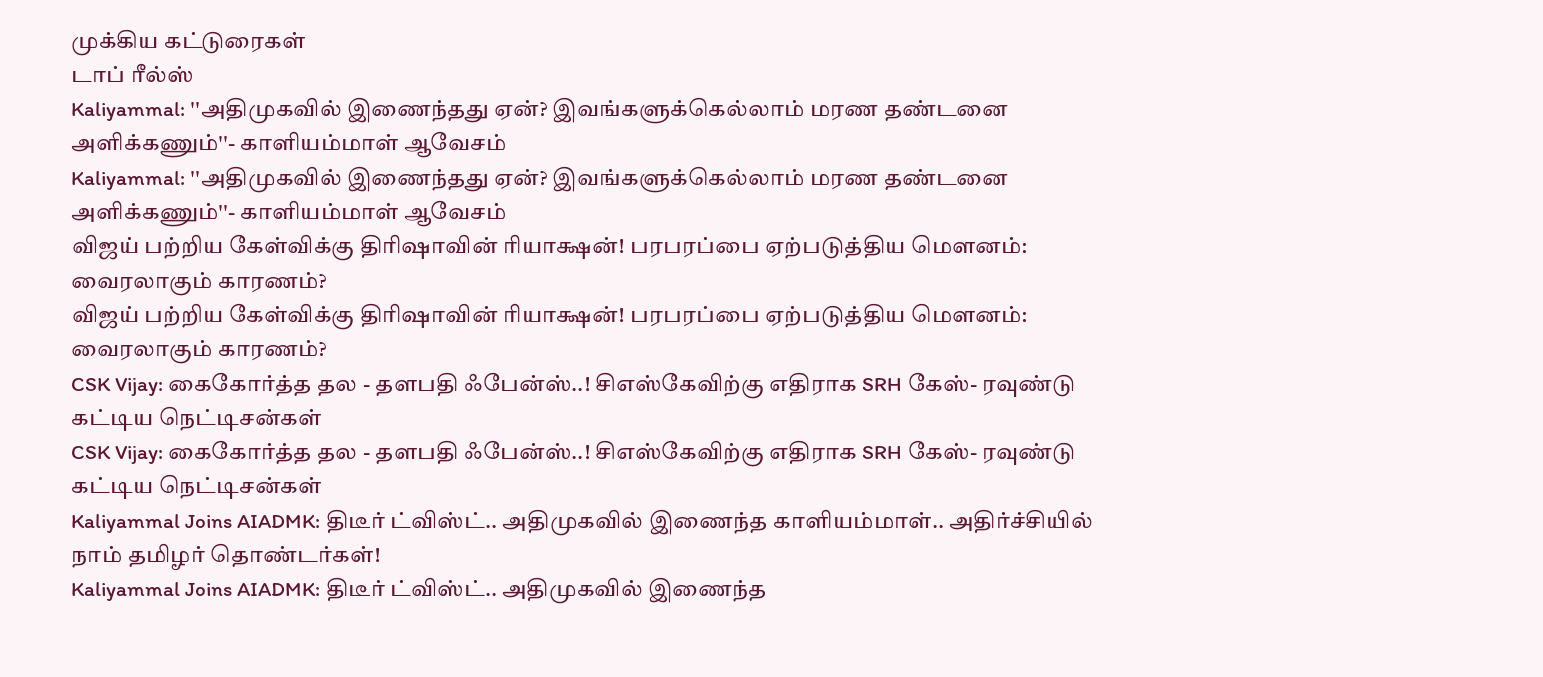முக்கிய கட்டுரைகள்
டாப் ரீல்ஸ்
Kaliyammal: ''அதிமுகவில் இணைந்தது ஏன்? இவங்களுக்கெல்லாம் மரண தண்டனை அளிக்கணும்''- காளியம்மாள் ஆவேசம்
Kaliyammal: ''அதிமுகவில் இணைந்தது ஏன்? இவங்களுக்கெல்லாம் மரண தண்டனை அளிக்கணும்''- காளியம்மாள் ஆவேசம்
விஜய் பற்றிய கேள்விக்கு திரிஷாவின் ரியாக்ஷன்! பரபரப்பை ஏற்படுத்திய மௌனம்: வைரலாகும் காரணம்?
விஜய் பற்றிய கேள்விக்கு திரிஷாவின் ரியாக்ஷன்! பரபரப்பை ஏற்படுத்திய மௌனம்: வைரலாகும் காரணம்?
CSK Vijay: கைகோர்த்த தல - தளபதி ஃபேன்ஸ்..! சிஎஸ்கேவிற்கு எதிராக SRH கேஸ்- ரவுண்டு கட்டிய நெட்டிசன்கள்
CSK Vijay: கைகோர்த்த தல - தளபதி ஃபேன்ஸ்..! சிஎஸ்கேவிற்கு எதிராக SRH கேஸ்- ரவுண்டு கட்டிய நெட்டிசன்கள்
Kaliyammal Joins AIADMK: திடீர் ட்விஸ்ட்.. அதிமுகவில் இணைந்த காளியம்மாள்.. அதிர்ச்சியில் நாம் தமிழர் தொண்டர்கள்!
Kaliyammal Joins AIADMK: திடீர் ட்விஸ்ட்.. அதிமுகவில் இணைந்த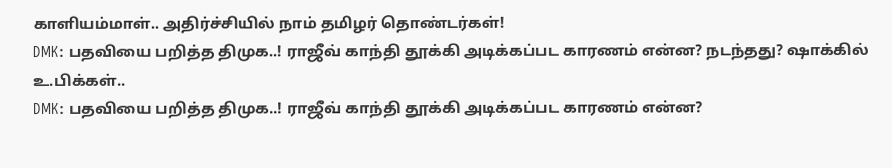காளியம்மாள்.. அதிர்ச்சியில் நாம் தமிழர் தொண்டர்கள்!
DMK: பதவியை பறித்த திமுக..! ராஜீவ் காந்தி தூக்கி அடிக்கப்பட காரணம் என்ன? நடந்தது? ஷாக்கில் உ.பிக்கள்..
DMK: பதவியை பறித்த திமுக..! ராஜீவ் காந்தி தூக்கி அடிக்கப்பட காரணம் என்ன?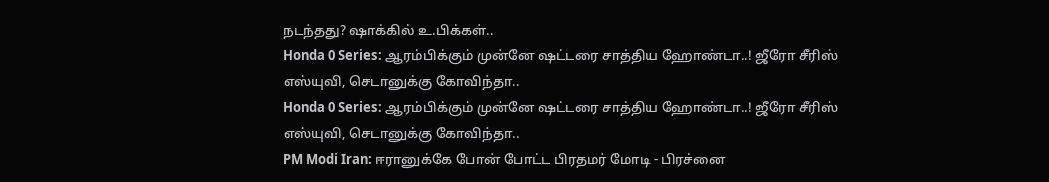நடந்தது? ஷாக்கில் உ.பிக்கள்..
Honda 0 Series: ஆரம்பிக்கும் முன்னே ஷட்டரை சாத்திய ஹோண்டா..! ஜீரோ சீரிஸ் எஸ்யுவி, செடானுக்கு கோவிந்தா..
Honda 0 Series: ஆரம்பிக்கும் முன்னே ஷட்டரை சாத்திய ஹோண்டா..! ஜீரோ சீரிஸ் எஸ்யுவி, செடானுக்கு கோவிந்தா..
PM Modi Iran: ஈரானுக்கே போன் போட்ட பிரதமர் மோடி - பிரச்னை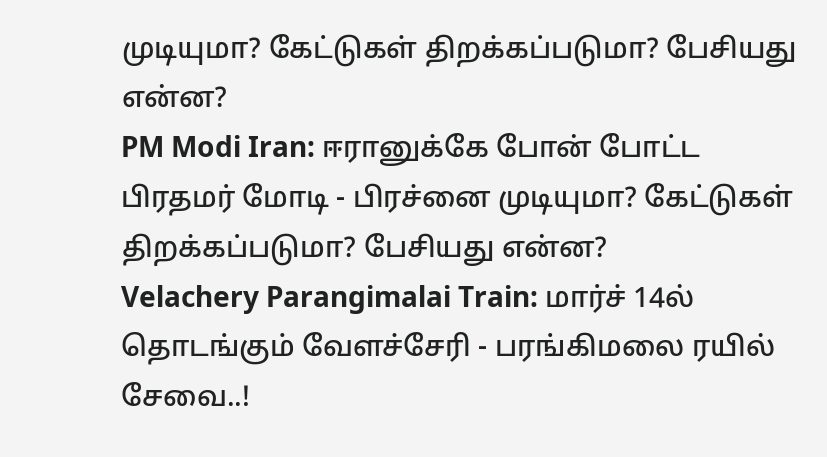முடியுமா? கேட்டுகள் திறக்கப்படுமா? பேசியது என்ன?
PM Modi Iran: ஈரானுக்கே போன் போட்ட பிரதமர் மோடி - பிரச்னை முடியுமா? கேட்டுகள் திறக்கப்படுமா? பேசியது என்ன?
Velachery Parangimalai Train: மார்ச் 14ல் தொடங்கும் வேளச்சேரி - பரங்கிமலை ரயில் சேவை..!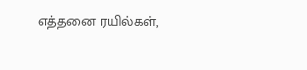எத்தனை ரயில்கள்,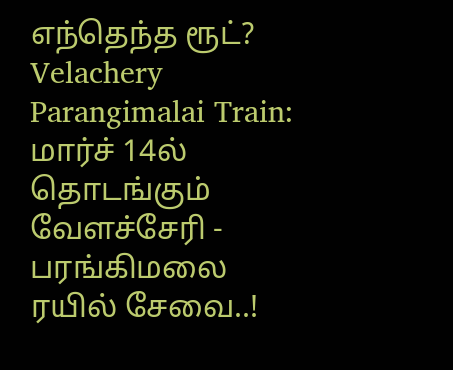எந்தெந்த ரூட்?
Velachery Parangimalai Train: மார்ச் 14ல் தொடங்கும் வேளச்சேரி - பரங்கிமலை ரயில் சேவை..!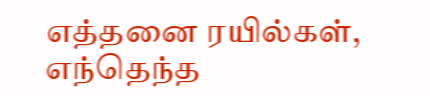எத்தனை ரயில்கள், எந்தெந்த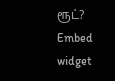ரூட்?
Embed widget